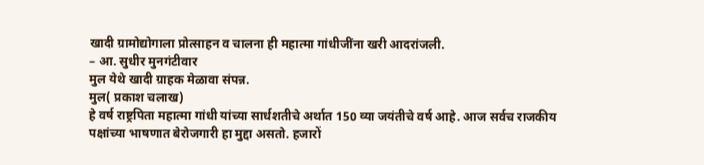खादी ग्रामोद्योगाला प्रोत्साहन व चालना ही महात्मा गांधीजींना खरी आदरांजली.
– आ. सुधीर मुनगंटीवार
मुल येथे खादी ग्राहक मेळावा संपन्न.
मुल( प्रकाश चलाख)
हे वर्ष राष्ट्रपिता महात्मा गांधी यांच्या सार्धशतीचे अर्थात 150 व्या जयंतीचे वर्ष आहे. आज सर्वच राजकीय पक्षांच्या भाषणात बेरोजगारी हा मुद्दा असतो. हजारों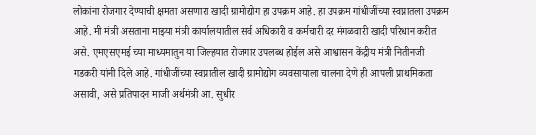लोकांना रोजगार देण्याची क्षमता असणारा खादी ग्रामोद्योग हा उपक्रम आहे. हा उपक्रम गांधीजींच्या स्वप्नातला उपक्रम आहे. मी मंत्री असताना माझ्या मंत्री कार्यालयातील सर्व अधिकारी व कर्मचारी दर मंगळवारी खादी परिधान करीत असे. एमएसएमई च्या माध्यमातुन या जिल्हयात रोजगार उपलब्ध होईल असे आश्वासन केंद्रीय मंत्री नितीनजी गडकरी यांनी दिले आहे. गांधीजींच्या स्वप्नातील खादी ग्रामोद्योग व्यवसायाला चालना देणे ही आपली प्राथमिकता असावी, असे प्रतिपादन माजी अर्थमंत्री आ. सुधीर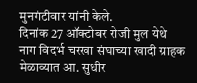मुनगंटीवार यांनी केले.
दिनांक 27 ऑक्टोबर रोजी मुल येथे नाग विदर्भ चरखा संघाच्या खादी ग्राहक मेळाव्यात आ. सुधीर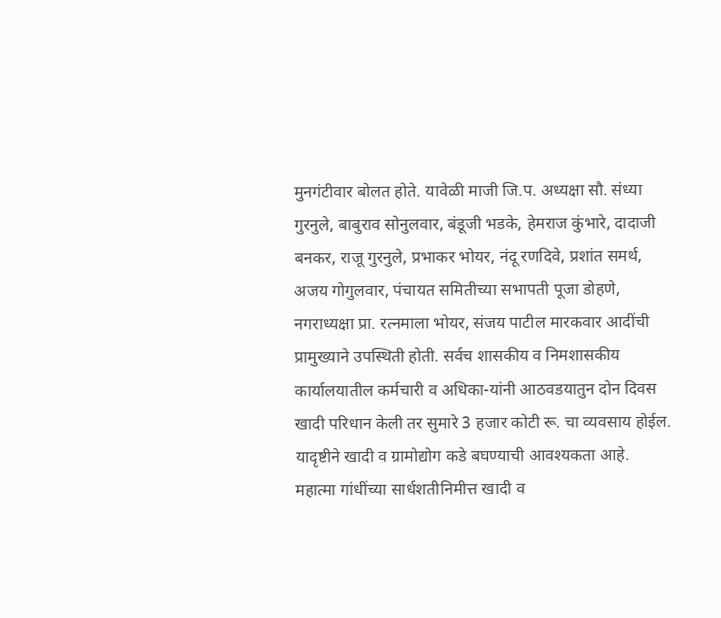मुनगंटीवार बोलत होते. यावेळी माजी जि.प. अध्यक्षा सौ. संध्या गुरनुले, बाबुराव सोनुलवार, बंडूजी भडके, हेमराज कुंभारे, दादाजी बनकर, राजू गुरनुले, प्रभाकर भोयर, नंदू रणदिवे, प्रशांत समर्थ, अजय गोगुलवार, पंचायत समितीच्या सभापती पूजा डोहणे, नगराध्यक्षा प्रा. रत्नमाला भोयर, संजय पाटील मारकवार आदींची प्रामुख्याने उपस्थिती होती. सर्वच शासकीय व निमशासकीय कार्यालयातील कर्मचारी व अधिका-यांनी आठवडयातुन दोन दिवस खादी परिधान केली तर सुमारे 3 हजार कोटी रू. चा व्यवसाय होईल. यादृष्टीने खादी व ग्रामोद्योग कडे बघण्याची आवश्यकता आहे.
महात्मा गांधींच्या सार्धशतीनिमीत्त खादी व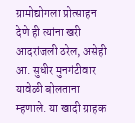ग्रामोद्योगला प्रोत्साहन देणे ही त्यांना खरी आदरांजली ठरेल, असेही आ. सुधीर मुनगंटीवार यावेळी बोलताना म्हणाले. या खादी ग्राहक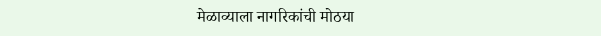मेळाव्याला नागरिकांची मोठया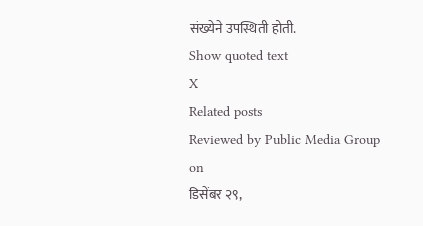संख्येने उपस्थिती होती.
Show quoted text
X
Related posts
Reviewed by Public Media Group
on
डिसेंबर २९,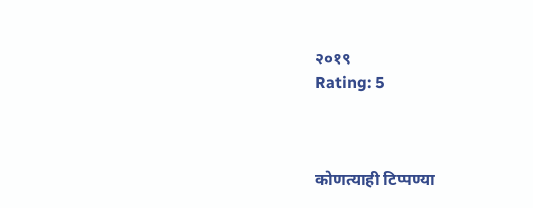२०१९
Rating: 5



कोणत्याही टिप्पण्या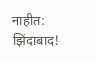नाहीत:
झिंदाबाद!